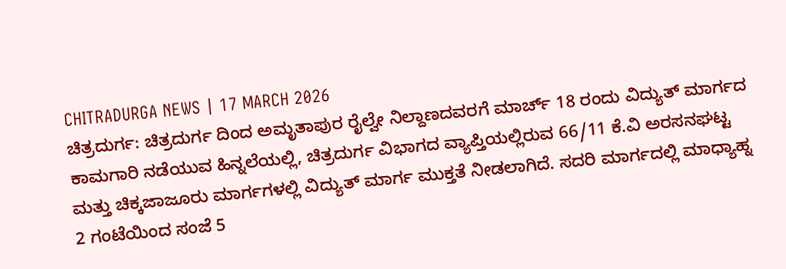CHITRADURGA NEWS | 17 MARCH 2026
ಚಿತ್ರದುರ್ಗ: ಚಿತ್ರದುರ್ಗ ದಿಂದ ಅಮೃತಾಪುರ ರೈಲ್ವೇ ನಿಲ್ದಾಣದವರಗೆ ಮಾರ್ಚ್ 18 ರಂದು ವಿದ್ಯುತ್ ಮಾರ್ಗದ ಕಾಮಗಾರಿ ನಡೆಯುವ ಹಿನ್ನಲೆಯಲ್ಲಿ, ಚಿತ್ರದುರ್ಗ ವಿಭಾಗದ ವ್ಯಾಪ್ತಿಯಲ್ಲಿರುವ 66/11 ಕೆ.ವಿ ಅರಸನಘಟ್ಟ ಮತ್ತು ಚಿಕ್ಕಜಾಜೂರು ಮಾರ್ಗಗಳಲ್ಲಿ ವಿದ್ಯುತ್ ಮಾರ್ಗ ಮುಕ್ತತೆ ನೀಡಲಾಗಿದೆ. ಸದರಿ ಮಾರ್ಗದಲ್ಲಿ ಮಾಧ್ಯಾಹ್ನ 2 ಗಂಟೆಯಿಂದ ಸಂಜೆ 5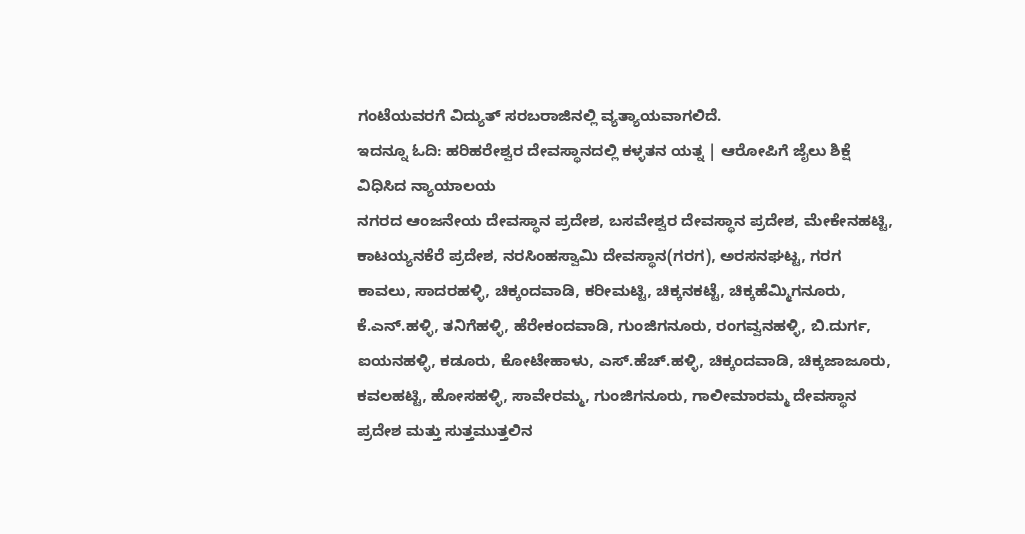ಗಂಟೆಯವರಗೆ ವಿದ್ಯುತ್ ಸರಬರಾಜಿನಲ್ಲಿ ವ್ಯತ್ಯಾಯವಾಗಲಿದೆ.
ಇದನ್ನೂ ಓದಿ: ಹರಿಹರೇಶ್ವರ ದೇವಸ್ಥಾನದಲ್ಲಿ ಕಳ್ಳತನ ಯತ್ನ | ಆರೋಪಿಗೆ ಜೈಲು ಶಿಕ್ಷೆ ವಿಧಿಸಿದ ನ್ಯಾಯಾಲಯ
ನಗರದ ಆಂಜನೇಯ ದೇವಸ್ಥಾನ ಪ್ರದೇಶ, ಬಸವೇಶ್ವರ ದೇವಸ್ಥಾನ ಪ್ರದೇಶ, ಮೇಕೇನಹಟ್ಟಿ, ಕಾಟಯ್ಯನಕೆರೆ ಪ್ರದೇಶ, ನರಸಿಂಹಸ್ವಾಮಿ ದೇವಸ್ಥಾನ(ಗರಗ), ಅರಸನಘಟ್ಟ, ಗರಗ ಕಾವಲು, ಸಾದರಹಳ್ಳಿ, ಚಿಕ್ಕಂದವಾಡಿ, ಕರೀಮಟ್ಟಿ, ಚಿಕ್ಕನಕಟ್ಟೆ, ಚಿಕ್ಕಹೆಮ್ಮಿಗನೂರು, ಕೆ.ಎನ್.ಹಳ್ಳಿ, ತನಿಗೆಹಳ್ಳಿ, ಹೆರೇಕಂದವಾಡಿ, ಗುಂಜಿಗನೂರು, ರಂಗವ್ವನಹಳ್ಳಿ, ಬಿ.ದುರ್ಗ, ಐಯನಹಳ್ಳಿ, ಕಡೂರು, ಕೋಟೇಹಾಳು, ಎಸ್.ಹೆಚ್.ಹಳ್ಳಿ, ಚಿಕ್ಕಂದವಾಡಿ, ಚಿಕ್ಕಜಾಜೂರು, ಕವಲಹಟ್ಟಿ, ಹೋಸಹಳ್ಳಿ, ಸಾವೇರಮ್ಮ, ಗುಂಜಿಗನೂರು, ಗಾಲೀಮಾರಮ್ಮ ದೇವಸ್ಥಾನ ಪ್ರದೇಶ ಮತ್ತು ಸುತ್ತಮುತ್ತಲಿನ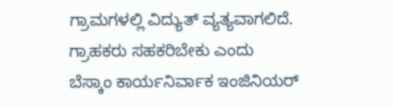ಗ್ರಾಮಗಳಲ್ಲಿ ವಿದ್ಯುತ್ ವ್ಯತ್ಯವಾಗಲಿದೆ.
ಗ್ರಾಹಕರು ಸಹಕರಿಬೇಕು ಎಂದು ಬೆಸ್ಕಾಂ ಕಾರ್ಯನಿರ್ವಾಕ ಇಂಜಿನಿಯರ್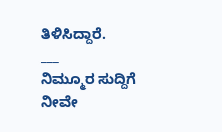ತಿಳಿಸಿದ್ದಾರೆ.
___
ನಿಮ್ಮೂರ ಸುದ್ದಿಗೆ ನೀವೇ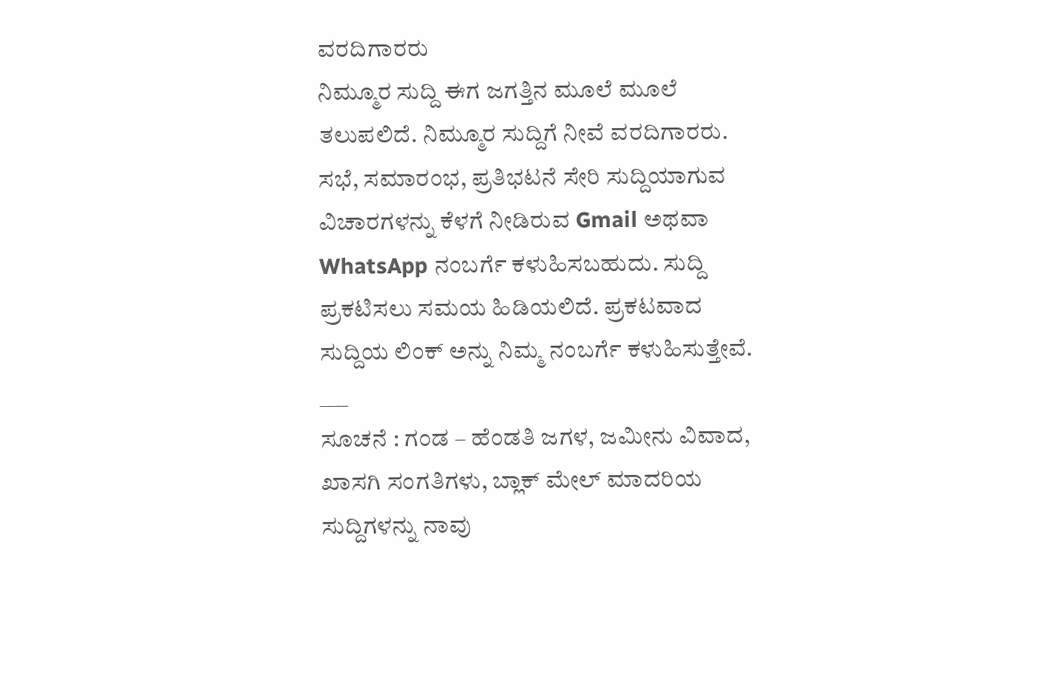ವರದಿಗಾರರು
ನಿಮ್ಮೂರ ಸುದ್ದಿ ಈಗ ಜಗತ್ತಿನ ಮೂಲೆ ಮೂಲೆ ತಲುಪಲಿದೆ. ನಿಮ್ಮೂರ ಸುದ್ದಿಗೆ ನೀವೆ ವರದಿಗಾರರು. ಸಭೆ, ಸಮಾರಂಭ, ಪ್ರತಿಭಟನೆ ಸೇರಿ ಸುದ್ದಿಯಾಗುವ ವಿಚಾರಗಳನ್ನು ಕೆಳಗೆ ನೀಡಿರುವ Gmail ಅಥವಾ WhatsApp ನಂಬರ್ಗೆ ಕಳುಹಿಸಬಹುದು. ಸುದ್ದಿ ಪ್ರಕಟಿಸಲು ಸಮಯ ಹಿಡಿಯಲಿದೆ. ಪ್ರಕಟವಾದ ಸುದ್ದಿಯ ಲಿಂಕ್ ಅನ್ನು ನಿಮ್ಮ ನಂಬರ್ಗೆ ಕಳುಹಿಸುತ್ತೇವೆ.
___
ಸೂಚನೆ : ಗಂಡ – ಹೆಂಡತಿ ಜಗಳ, ಜಮೀನು ವಿವಾದ, ಖಾಸಗಿ ಸಂಗತಿಗಳು, ಬ್ಲಾಕ್ ಮೇಲ್ ಮಾದರಿಯ ಸುದ್ದಿಗಳನ್ನು ನಾವು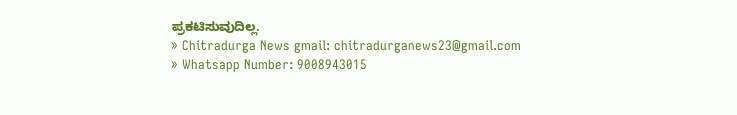ಪ್ರಕಟಿಸುವುದಿಲ್ಲ.
» Chitradurga News gmail: chitradurganews23@gmail.com
» Whatsapp Number: 9008943015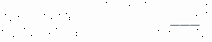___